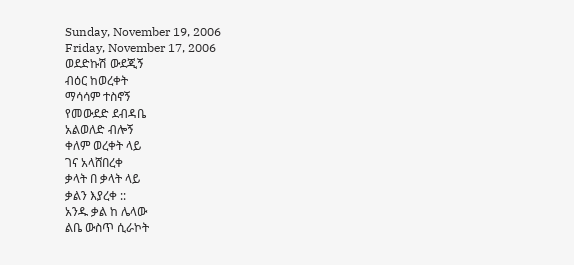Sunday, November 19, 2006
Friday, November 17, 2006
ወደድኩሽ ውደጂኝ
ብዕር ከወረቀት
ማሳሳም ተስኖኝ
የመውደድ ደብዳቤ
አልወለድ ብሎኝ
ቀለም ወረቀት ላይ
ገና አላሸበረቀ
ቃላት በ ቃላት ላይ
ቃልን እያረቀ ::
አንዱ ቃል ከ ሌላው
ልቤ ውስጥ ሲራኮት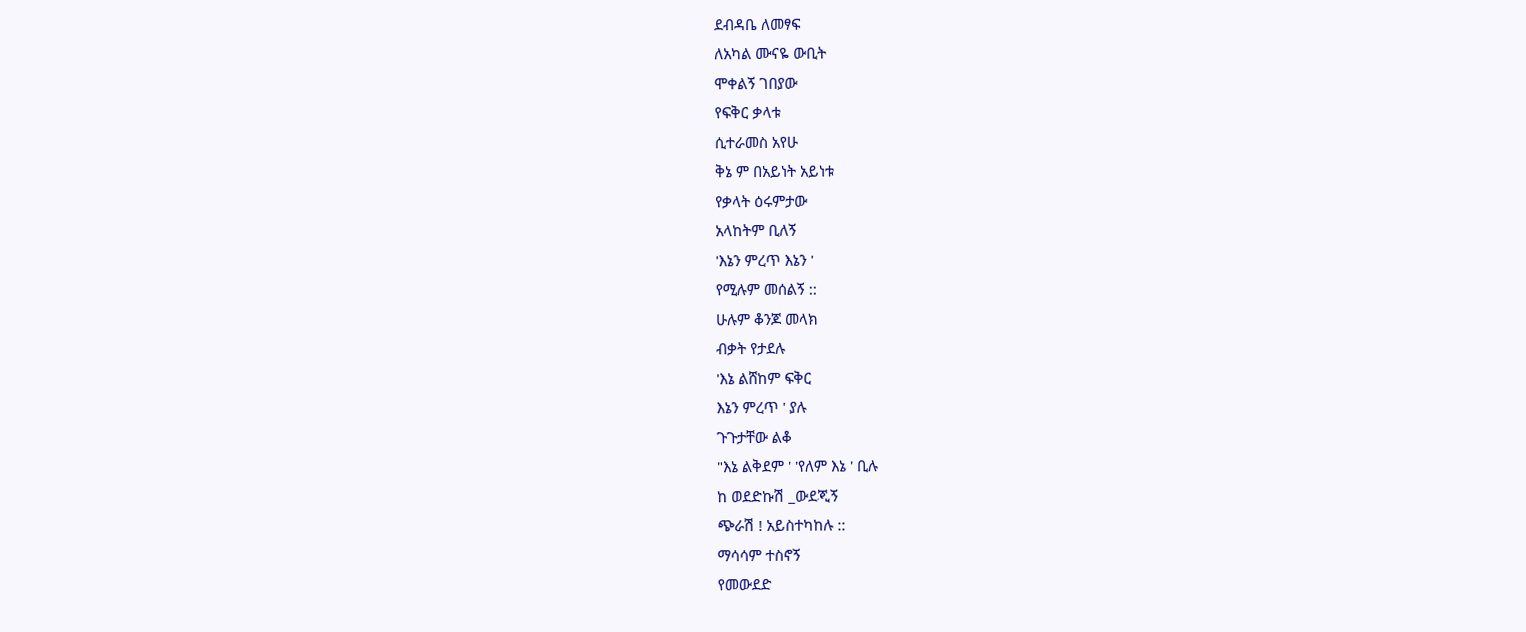ደብዳቤ ለመፃፍ
ለአካል ሙናዬ ውቢት
ሞቀልኝ ገበያው
የፍቅር ቃላቱ
ሲተራመስ አየሁ
ቅኔ ም በአይነት አይነቱ
የቃላት ዕሩምታው
አላከትም ቢለኝ
'እኔን ምረጥ እኔን '
የሚሉም መሰልኝ ::
ሁሉም ቆንጆ መላክ
ብቃት የታደሉ
'እኔ ልሸከም ፍቅር
እኔን ምረጥ ' ያሉ
ጉጉታቸው ልቆ
"እኔ ልቅደም ' 'የለም እኔ ' ቢሉ
ከ ወደድኩሽ _ውደጂኝ
ጭራሽ ! አይስተካከሉ ::
ማሳሳም ተስኖኝ
የመውደድ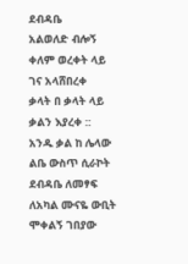ደብዳቤ
አልወለድ ብሎኝ
ቀለም ወረቀት ላይ
ገና አላሸበረቀ
ቃላት በ ቃላት ላይ
ቃልን እያረቀ ::
አንዱ ቃል ከ ሌላው
ልቤ ውስጥ ሲራኮት
ደብዳቤ ለመፃፍ
ለአካል ሙናዬ ውቢት
ሞቀልኝ ገበያው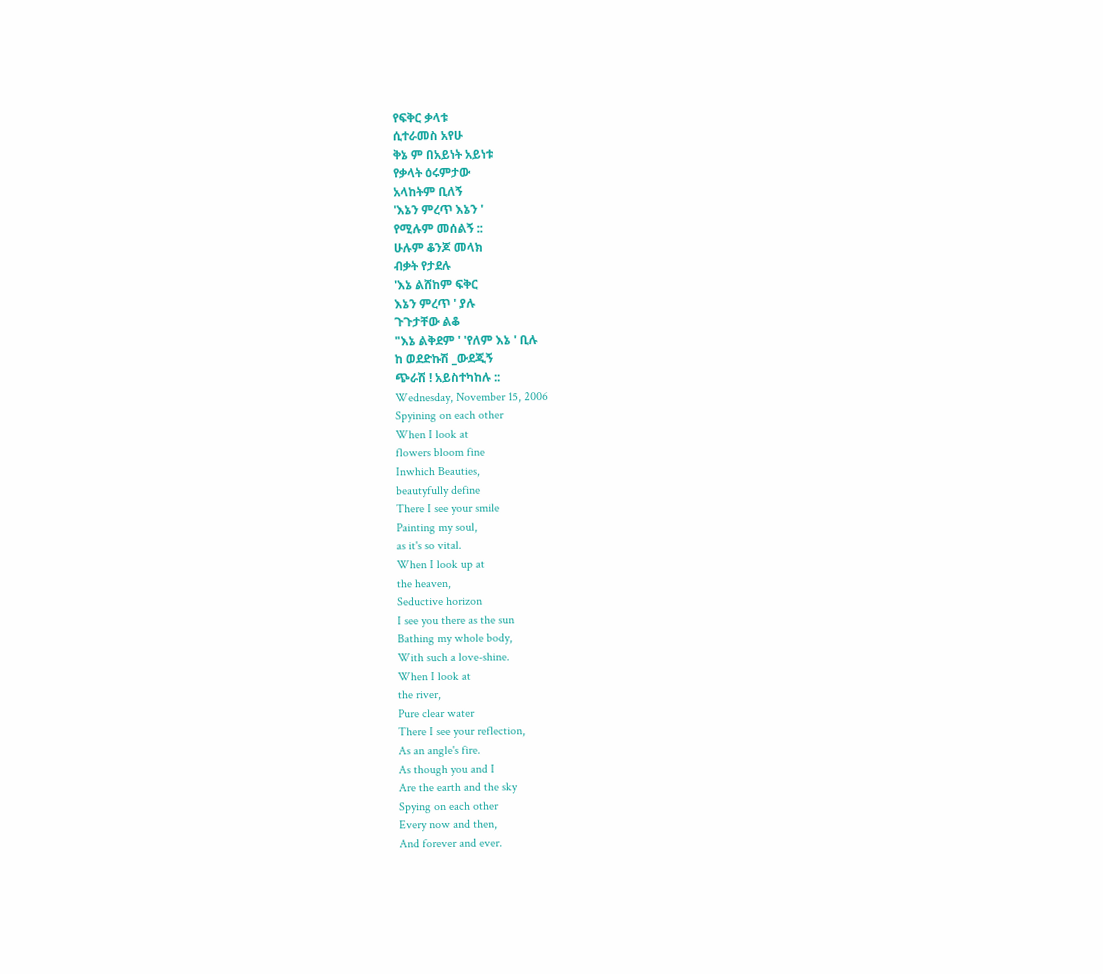የፍቅር ቃላቱ
ሲተራመስ አየሁ
ቅኔ ም በአይነት አይነቱ
የቃላት ዕሩምታው
አላከትም ቢለኝ
'እኔን ምረጥ እኔን '
የሚሉም መሰልኝ ::
ሁሉም ቆንጆ መላክ
ብቃት የታደሉ
'እኔ ልሸከም ፍቅር
እኔን ምረጥ ' ያሉ
ጉጉታቸው ልቆ
"እኔ ልቅደም ' 'የለም እኔ ' ቢሉ
ከ ወደድኩሽ _ውደጂኝ
ጭራሽ ! አይስተካከሉ ::
Wednesday, November 15, 2006
Spyining on each other
When I look at
flowers bloom fine
Inwhich Beauties,
beautyfully define
There I see your smile
Painting my soul,
as it's so vital.
When I look up at
the heaven,
Seductive horizon
I see you there as the sun
Bathing my whole body,
With such a love-shine.
When I look at
the river,
Pure clear water
There I see your reflection,
As an angle's fire.
As though you and I
Are the earth and the sky
Spying on each other
Every now and then,
And forever and ever.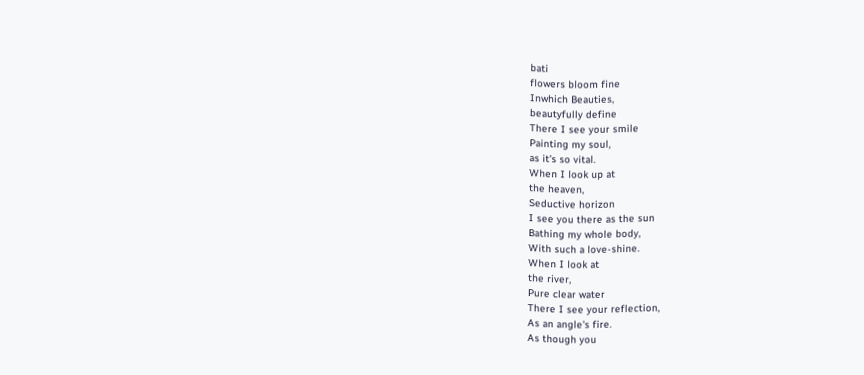bati
flowers bloom fine
Inwhich Beauties,
beautyfully define
There I see your smile
Painting my soul,
as it's so vital.
When I look up at
the heaven,
Seductive horizon
I see you there as the sun
Bathing my whole body,
With such a love-shine.
When I look at
the river,
Pure clear water
There I see your reflection,
As an angle's fire.
As though you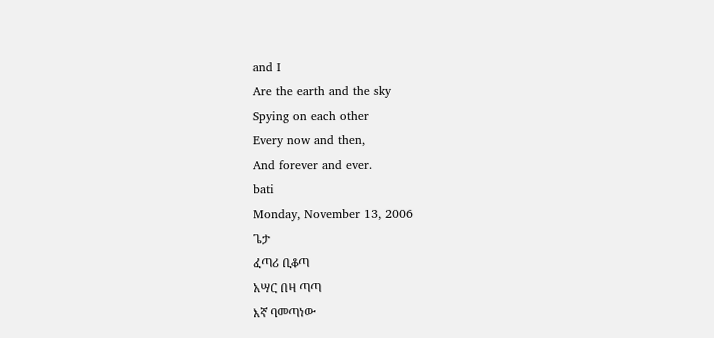and I
Are the earth and the sky
Spying on each other
Every now and then,
And forever and ever.
bati
Monday, November 13, 2006
ጌታ
ፈጣሪ ቢቆጣ
አሣር በዛ ጣጣ
እኛ ባመጣነው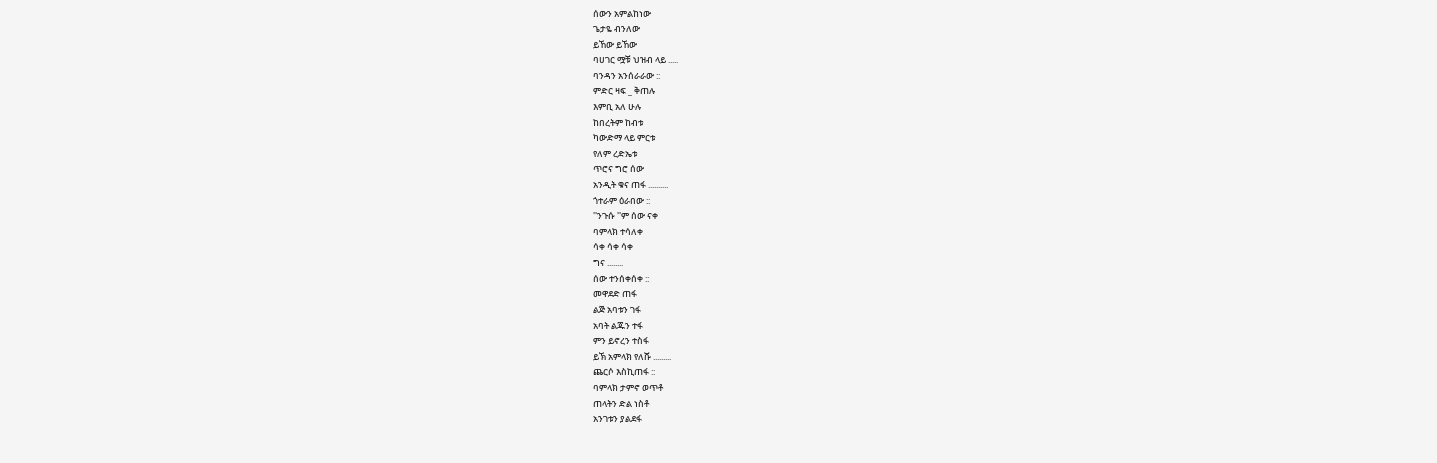ሰውን አምልከነው
ጌታዬ ብንለው
ይኸው ይኸው
ባሀገር ሟቹ ህዝብ ላይ .....
ባንዳን አንሰራራው ::
ምድር ዛፍ _ ቅጠሉ
እምቢ አለ ሁሉ
ከበረትም ከብቱ
ካውድማ ላይ ምርቱ
የለም ረድኤቱ
ጥሮና ግሮ ሰው
አንዲት ቁና ጠፋ ..........
ጎተራም ዕራበው ::
''ንጉሱ ''ም ሰው ናቀ
ባምላክ ተሳለቀ
ሳቀ ሳቀ ሳቀ
ግና ........
ሰው ተንሰቀሰቀ ::
መዋደድ ጠፋ
ልጅ አባቱን ገፋ
አባት ልጁን ተፋ
ምን ይኖረን ተስፋ
ይኽ አምላክ የለሹ .........
ጨርሶ እስኪጠፋ ::
ባምላክ ታምኖ ወጥቶ
ጠላትን ድል ነስቶ
አንገቱን ያልደፋ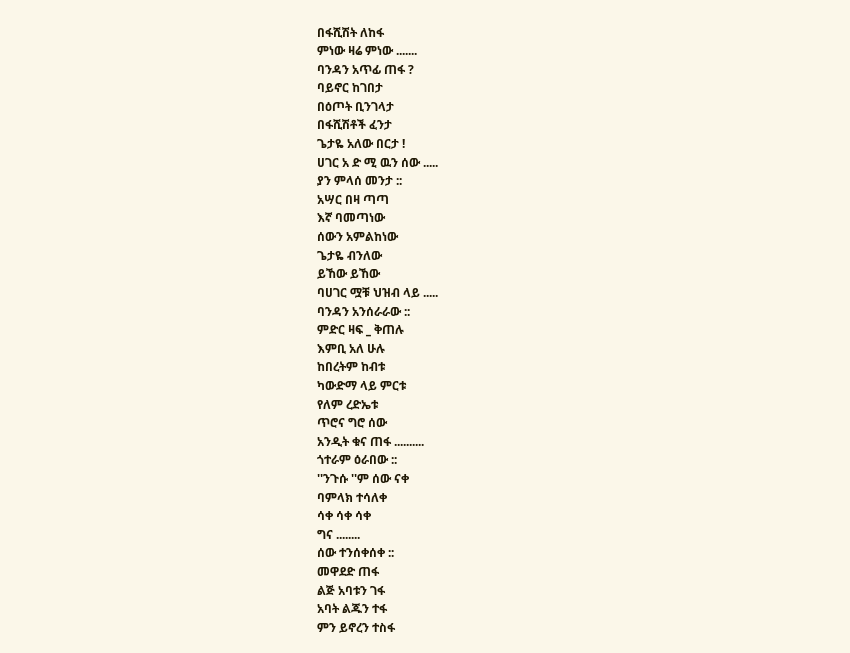በፋሺሽት ለከፋ
ምነው ዛሬ ምነው .......
ባንዳን አጥፊ ጠፋ ?
ባይኖር ከገበታ
በዕጦት ቢንገላታ
በፋሺሽቶች ፈንታ
ጌታዬ አለው በርታ !
ሀገር አ ድ ሚ ዉን ሰው .....
ያን ምላሰ መንታ ::
አሣር በዛ ጣጣ
እኛ ባመጣነው
ሰውን አምልከነው
ጌታዬ ብንለው
ይኸው ይኸው
ባሀገር ሟቹ ህዝብ ላይ .....
ባንዳን አንሰራራው ::
ምድር ዛፍ _ ቅጠሉ
እምቢ አለ ሁሉ
ከበረትም ከብቱ
ካውድማ ላይ ምርቱ
የለም ረድኤቱ
ጥሮና ግሮ ሰው
አንዲት ቁና ጠፋ ..........
ጎተራም ዕራበው ::
''ንጉሱ ''ም ሰው ናቀ
ባምላክ ተሳለቀ
ሳቀ ሳቀ ሳቀ
ግና ........
ሰው ተንሰቀሰቀ ::
መዋደድ ጠፋ
ልጅ አባቱን ገፋ
አባት ልጁን ተፋ
ምን ይኖረን ተስፋ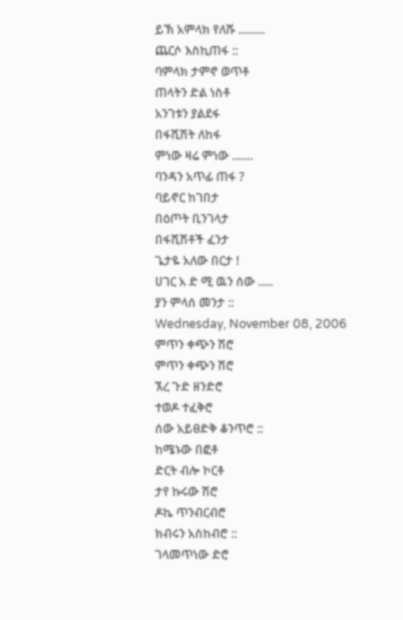ይኽ አምላክ የለሹ .........
ጨርሶ እስኪጠፋ ::
ባምላክ ታምኖ ወጥቶ
ጠላትን ድል ነስቶ
አንገቱን ያልደፋ
በፋሺሽት ለከፋ
ምነው ዛሬ ምነው .......
ባንዳን አጥፊ ጠፋ ?
ባይኖር ከገበታ
በዕጦት ቢንገላታ
በፋሺሽቶች ፈንታ
ጌታዬ አለው በርታ !
ሀገር አ ድ ሚ ዉን ሰው .....
ያን ምላሰ መንታ ::
Wednesday, November 08, 2006
ምጥን ቀጭን ሽሮ
ምጥን ቀጭን ሽሮ
ኧረ ጉድ ዘንድሮ
ተወዶ ተፈቅሮ
ሰው አይፀድቅ ቆንጥሮ ::
ከሜኑው በፎቶ
ድርት ብሎ ኮርቶ
ታየ ኩሩው ሽሮ
ዶኬ ጥንብርብሮ
ክብሩን አስከብሮ ::
ገላመጥነው ድሮ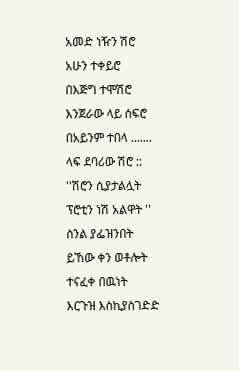አመድ ነዥን ሽሮ
አሁን ተቀይሮ
በእጅግ ተሞሽሮ
እንጀራው ላይ ሰፍሮ
በአይንም ተበላ .......
ላፍ ደባሪው ሽሮ ::
''ሽሮን ሲያታልሏት
ፕሮቲን ነሽ አልዋት ''
ስንል ያፌዝንበት
ይኸው ቀን ወቶሎት
ተናፈቀ በዉነት
እርጉዝ እስኪያስገድድ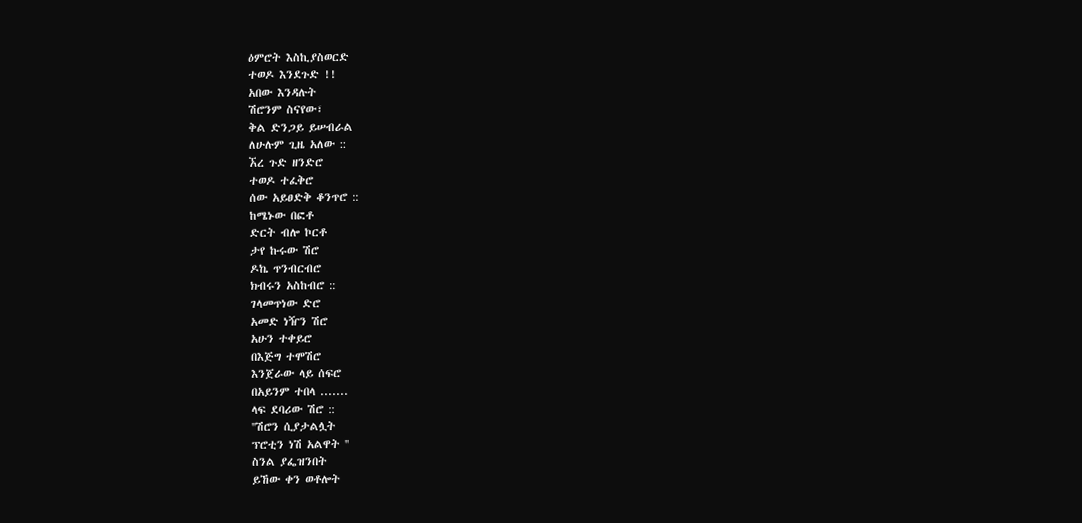ዕምሮት እስኪያስወርድ
ተወዶ እንደጉድ !!
አበው እንዳሉት
ሽሮንም ስናየው፣
ቅል ድንጋይ ይሠብራል
ለሁሉም ጊዜ አለው ::
ኧረ ጉድ ዘንድሮ
ተወዶ ተፈቅሮ
ሰው አይፀድቅ ቆንጥሮ ::
ከሜኑው በፎቶ
ድርት ብሎ ኮርቶ
ታየ ኩሩው ሽሮ
ዶኬ ጥንብርብሮ
ክብሩን አስከብሮ ::
ገላመጥነው ድሮ
አመድ ነዥን ሽሮ
አሁን ተቀይሮ
በእጅግ ተሞሽሮ
እንጀራው ላይ ሰፍሮ
በአይንም ተበላ .......
ላፍ ደባሪው ሽሮ ::
''ሽሮን ሲያታልሏት
ፕሮቲን ነሽ አልዋት ''
ስንል ያፌዝንበት
ይኸው ቀን ወቶሎት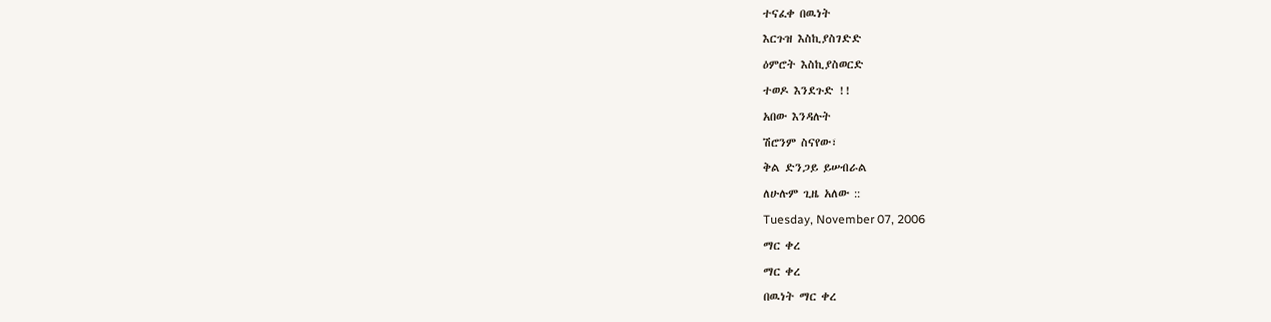ተናፈቀ በዉነት
እርጉዝ እስኪያስገድድ
ዕምሮት እስኪያስወርድ
ተወዶ እንደጉድ !!
አበው እንዳሉት
ሽሮንም ስናየው፣
ቅል ድንጋይ ይሠብራል
ለሁሉም ጊዜ አለው ::
Tuesday, November 07, 2006
ማር ቀረ
ማር ቀረ
በዉነት ማር ቀረ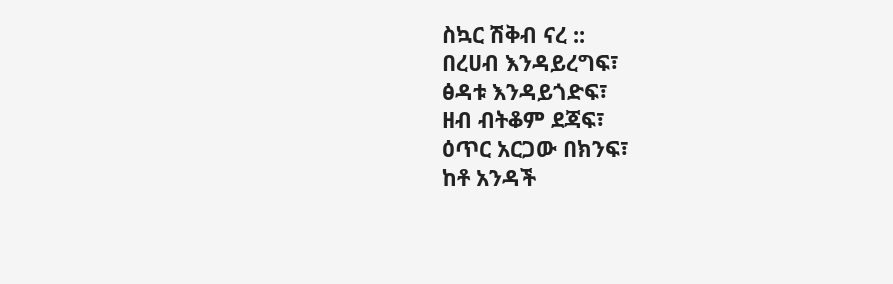ስኳር ሽቅብ ናረ ::
በረሀብ እንዳይረግፍ፣
ፅዳቱ እንዳይጎድፍ፣
ዘብ ብትቆም ደጃፍ፣
ዕጥር አርጋው በክንፍ፣
ከቶ አንዳች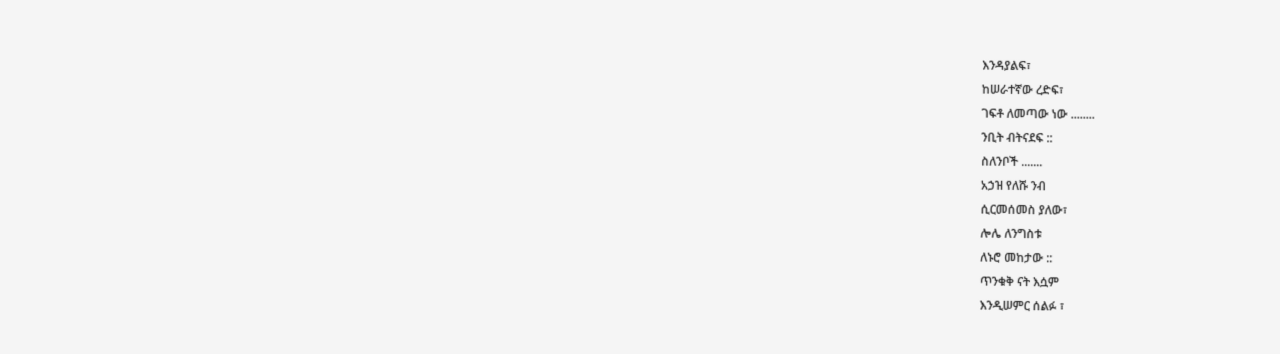እንዳያልፍ፣
ከሠራተኛው ረድፍ፣
ገፍቶ ለመጣው ነው ........
ንቢት ብትናደፍ ::
ስለንቦች .......
አኃዝ የለሹ ንብ
ሲርመሰመስ ያለው፣
ሎሌ ለንግስቱ
ለኑሮ መከታው ::
ጥንቁቅ ናት እሷም
እንዲሠምር ሰልፉ ፣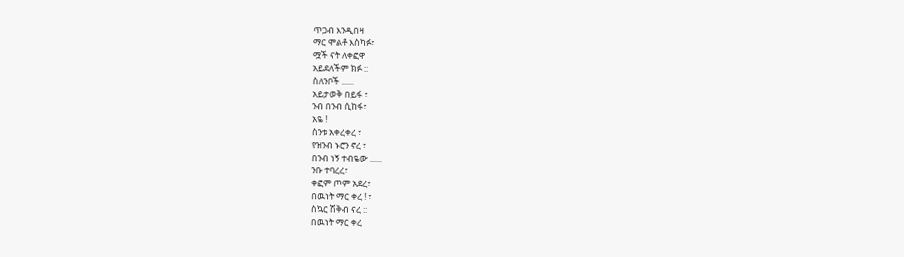ጥጋብ እንዲበዛ
ማር ሞልቶ እስካፉ፣
ሟች ናት ለቀፎዋ
አይደለችም ክፉ ::
ስለንቦች ......
አይታወቅ በይፋ ፣
ንብ በንብ ሲከፋ፣
አዬ !
ስንቱ አቀረቀረ ፣
የዝንብ ኑሮን ኖረ ፣
በንብ ነኝ ተብዬው ......
ንቡ ተባረረ፣
ቀፎም ጦም አደረ፣
በዉነት ማር ቀረ ! ፣
ስኳር ሽቅብ ናረ ::
በዉነት ማር ቀረ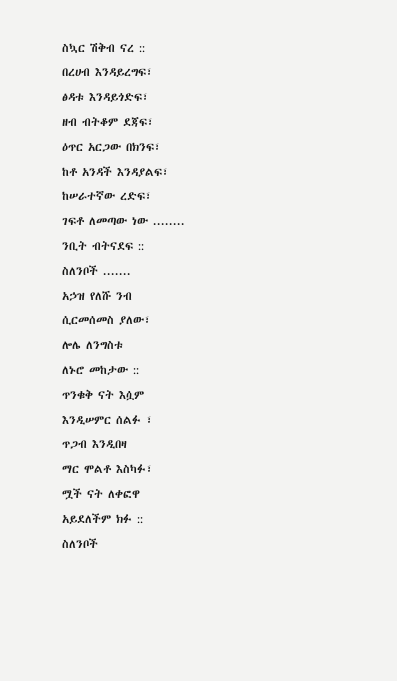ስኳር ሽቅብ ናረ ::
በረሀብ እንዳይረግፍ፣
ፅዳቱ እንዳይጎድፍ፣
ዘብ ብትቆም ደጃፍ፣
ዕጥር አርጋው በክንፍ፣
ከቶ አንዳች እንዳያልፍ፣
ከሠራተኛው ረድፍ፣
ገፍቶ ለመጣው ነው ........
ንቢት ብትናደፍ ::
ስለንቦች .......
አኃዝ የለሹ ንብ
ሲርመሰመስ ያለው፣
ሎሌ ለንግስቱ
ለኑሮ መከታው ::
ጥንቁቅ ናት እሷም
እንዲሠምር ሰልፉ ፣
ጥጋብ እንዲበዛ
ማር ሞልቶ እስካፉ፣
ሟች ናት ለቀፎዋ
አይደለችም ክፉ ::
ስለንቦች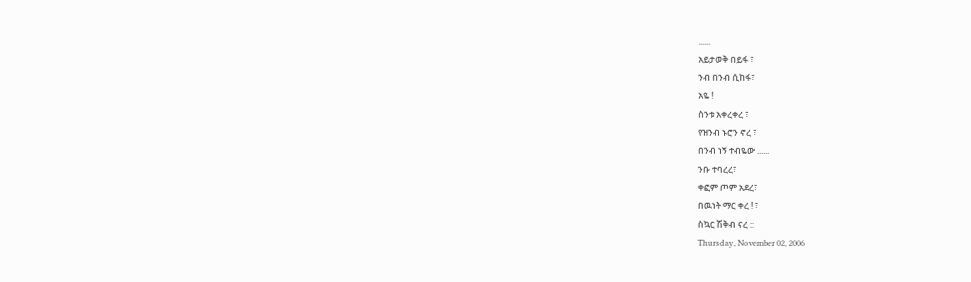......
አይታወቅ በይፋ ፣
ንብ በንብ ሲከፋ፣
አዬ !
ስንቱ አቀረቀረ ፣
የዝንብ ኑሮን ኖረ ፣
በንብ ነኝ ተብዬው ......
ንቡ ተባረረ፣
ቀፎም ጦም አደረ፣
በዉነት ማር ቀረ ! ፣
ስኳር ሽቅብ ናረ ::
Thursday, November 02, 2006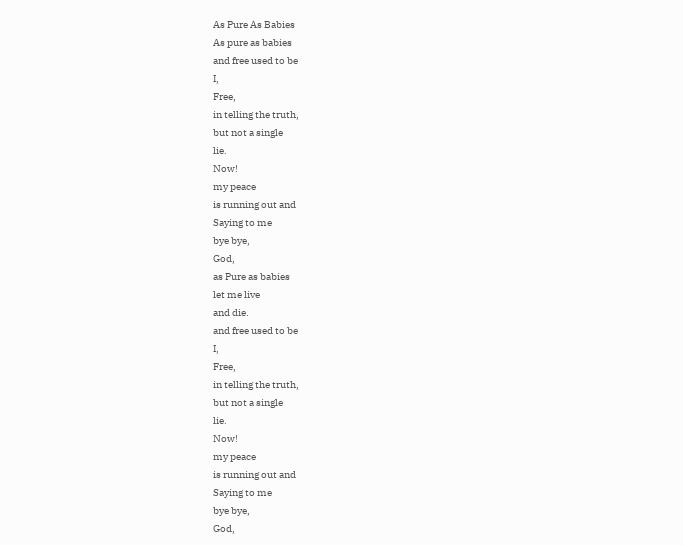As Pure As Babies
As pure as babies
and free used to be
I,
Free,
in telling the truth,
but not a single
lie.
Now!
my peace
is running out and
Saying to me
bye bye,
God,
as Pure as babies
let me live
and die.
and free used to be
I,
Free,
in telling the truth,
but not a single
lie.
Now!
my peace
is running out and
Saying to me
bye bye,
God,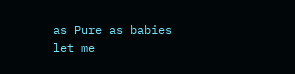as Pure as babies
let me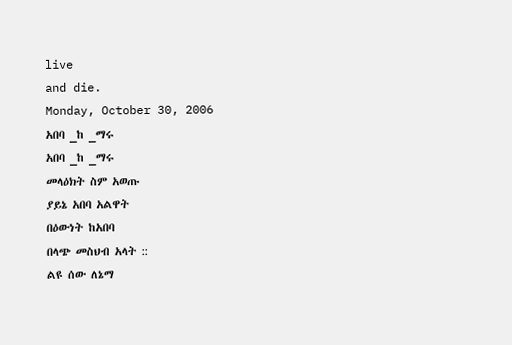live
and die.
Monday, October 30, 2006
አበባ _ከ _ማሩ
አበባ _ከ _ማሩ
መላዕክት ስም አወጡ
ያይኔ አበባ አልዋት
በዕውነት ከአበባ
በላጭ መስህብ አላት ::
ልዩ ሰው ለኔማ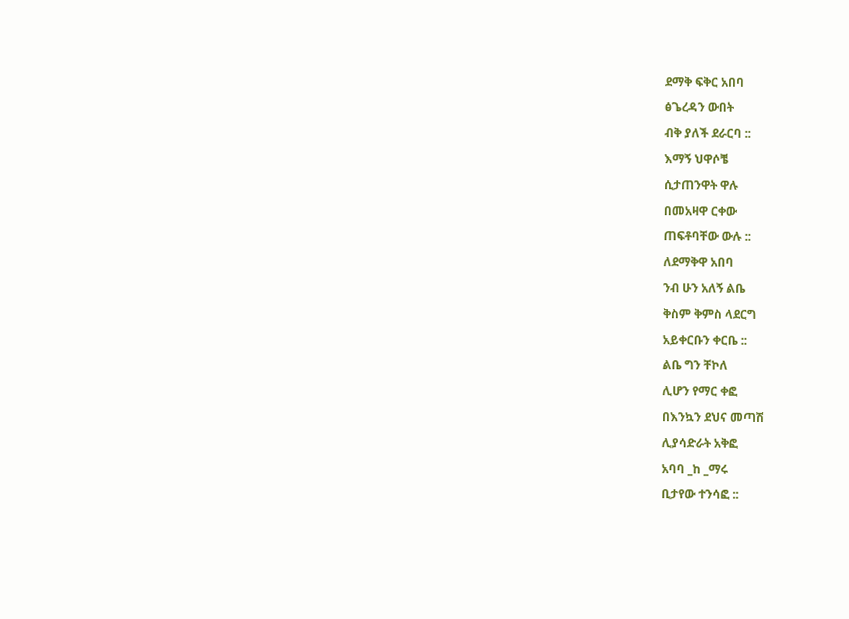ደማቅ ፍቅር አበባ
ፅጌረዳን ውበት
ብቅ ያለች ደራርባ ::
እማኝ ህዋሶቼ
ሲታጠንዋት ዋሉ
በመአዛዋ ርቀው
ጠፍቶባቸው ውሉ ::
ለደማቅዋ አበባ
ንብ ሁን አለኝ ልቤ
ቅስም ቅምስ ላደርግ
አይቀርቡን ቀርቤ ::
ልቤ ግን ቸኮለ
ሊሆን የማር ቀፎ
በእንኳን ደህና መጣሽ
ሊያሳድራት አቅፎ
አባባ _ከ _ማሩ
ቢታየው ተንሳፎ ::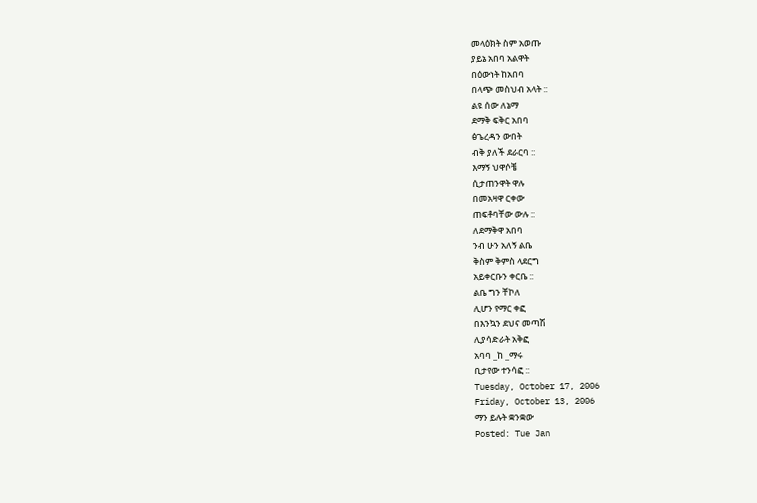መላዕክት ስም አወጡ
ያይኔ አበባ አልዋት
በዕውነት ከአበባ
በላጭ መስህብ አላት ::
ልዩ ሰው ለኔማ
ደማቅ ፍቅር አበባ
ፅጌረዳን ውበት
ብቅ ያለች ደራርባ ::
እማኝ ህዋሶቼ
ሲታጠንዋት ዋሉ
በመአዛዋ ርቀው
ጠፍቶባቸው ውሉ ::
ለደማቅዋ አበባ
ንብ ሁን አለኝ ልቤ
ቅስም ቅምስ ላደርግ
አይቀርቡን ቀርቤ ::
ልቤ ግን ቸኮለ
ሊሆን የማር ቀፎ
በእንኳን ደህና መጣሽ
ሊያሳድራት አቅፎ
አባባ _ከ _ማሩ
ቢታየው ተንሳፎ ::
Tuesday, October 17, 2006
Friday, October 13, 2006
ማን ይሉት ቋንቋው
Posted: Tue Jan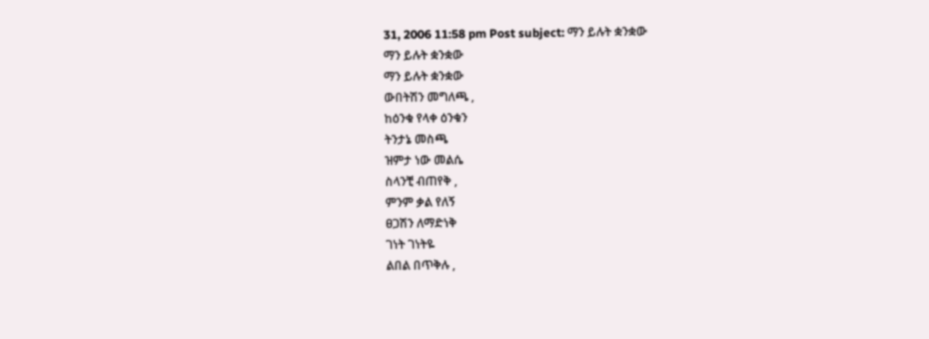31, 2006 11:58 pm Post subject: ማን ይሉት ቋንቋው
ማን ይሉት ቋንቋው
ማን ይሉት ቋንቋው
ውበትሽን መግለጫ ,
ከዕንቁ የላቀ ዕንቁን
ትንታኔ መስጫ
ዝምታ ነው መልሴ
ስላንቺ ብጠየቅ ,
ምንም ቃል የለኝ
ፀጋሽን ለማድነቅ
ገነት ገነትዬ
ልበል በጥቅሉ ,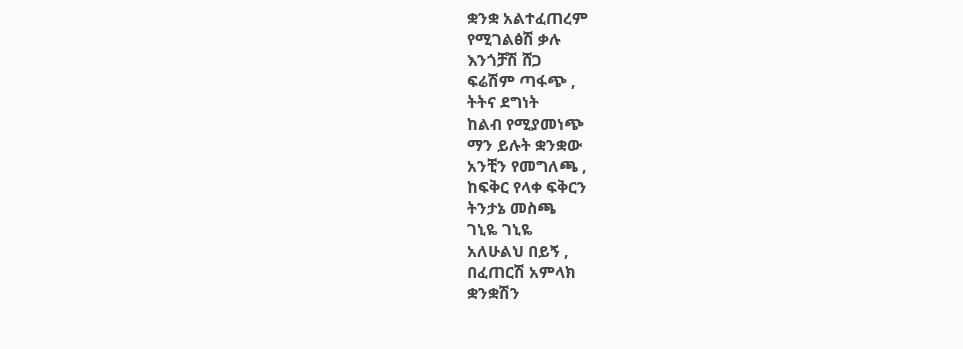ቋንቋ አልተፈጠረም
የሚገልፅሽ ቃሉ
እንጎቻሽ ሸጋ
ፍሬሽም ጣፋጭ ,
ትትና ደግነት
ከልብ የሚያመነጭ
ማን ይሉት ቋንቋው
አንቺን የመግለጫ ,
ከፍቅር የላቀ ፍቅርን
ትንታኔ መስጫ
ገኒዬ ገኒዬ
አለሁልህ በይኝ ,
በፈጠርሽ አምላክ
ቋንቋሽን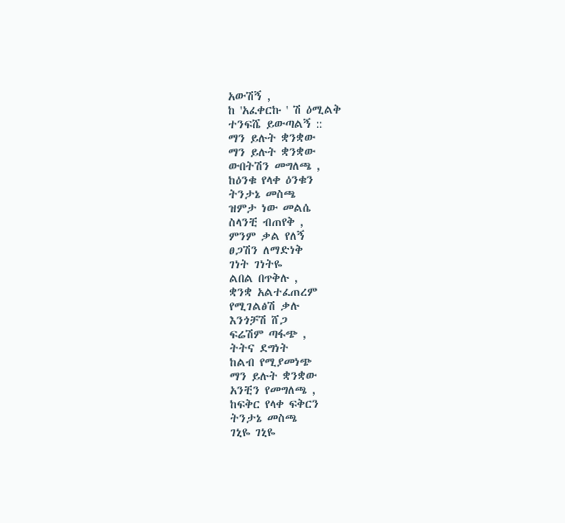አውሽኝ ,
ከ 'አፈቀርኩ ' ሽ ዕሚልቅ
ተንፍሼ ይውጣልኝ ::
ማን ይሉት ቋንቋው
ማን ይሉት ቋንቋው
ውበትሽን መግለጫ ,
ከዕንቁ የላቀ ዕንቁን
ትንታኔ መስጫ
ዝምታ ነው መልሴ
ስላንቺ ብጠየቅ ,
ምንም ቃል የለኝ
ፀጋሽን ለማድነቅ
ገነት ገነትዬ
ልበል በጥቅሉ ,
ቋንቋ አልተፈጠረም
የሚገልፅሽ ቃሉ
እንጎቻሽ ሸጋ
ፍሬሽም ጣፋጭ ,
ትትና ደግነት
ከልብ የሚያመነጭ
ማን ይሉት ቋንቋው
አንቺን የመግለጫ ,
ከፍቅር የላቀ ፍቅርን
ትንታኔ መስጫ
ገኒዬ ገኒዬ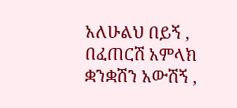አለሁልህ በይኝ ,
በፈጠርሽ አምላክ
ቋንቋሽን አውሽኝ ,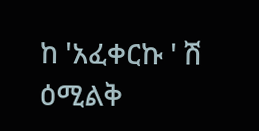ከ 'አፈቀርኩ ' ሽ ዕሚልቅ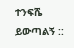ተንፍሼ ይውጣልኝ ::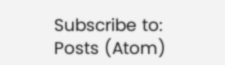Subscribe to:
Posts (Atom)